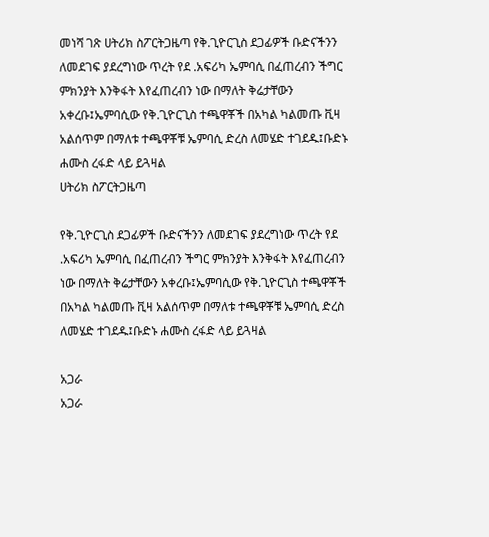መነሻ ገጽ ሀትሪክ ስፖርትጋዜጣ የቅ.ጊዮርጊስ ደጋፊዎች ቡድናችንን ለመደገፍ ያደረግነው ጥረት የደ .አፍሪካ ኤምባሲ በፈጠረብን ችግር ምክንያት እንቅፋት እየፈጠረብን ነው በማለት ቅሬታቸውን አቀረቡ፤ኤምባሲው የቅ.ጊዮርጊስ ተጫዋቾች በአካል ካልመጡ ቪዛ አልሰጥም በማለቱ ተጫዋቾቹ ኤምባሲ ድረስ ለመሄድ ተገደዱ፤ቡድኑ ሐሙስ ረፋድ ላይ ይጓዛል
ሀትሪክ ስፖርትጋዜጣ

የቅ.ጊዮርጊስ ደጋፊዎች ቡድናችንን ለመደገፍ ያደረግነው ጥረት የደ .አፍሪካ ኤምባሲ በፈጠረብን ችግር ምክንያት እንቅፋት እየፈጠረብን ነው በማለት ቅሬታቸውን አቀረቡ፤ኤምባሲው የቅ.ጊዮርጊስ ተጫዋቾች በአካል ካልመጡ ቪዛ አልሰጥም በማለቱ ተጫዋቾቹ ኤምባሲ ድረስ ለመሄድ ተገደዱ፤ቡድኑ ሐሙስ ረፋድ ላይ ይጓዛል

አጋራ
አጋራ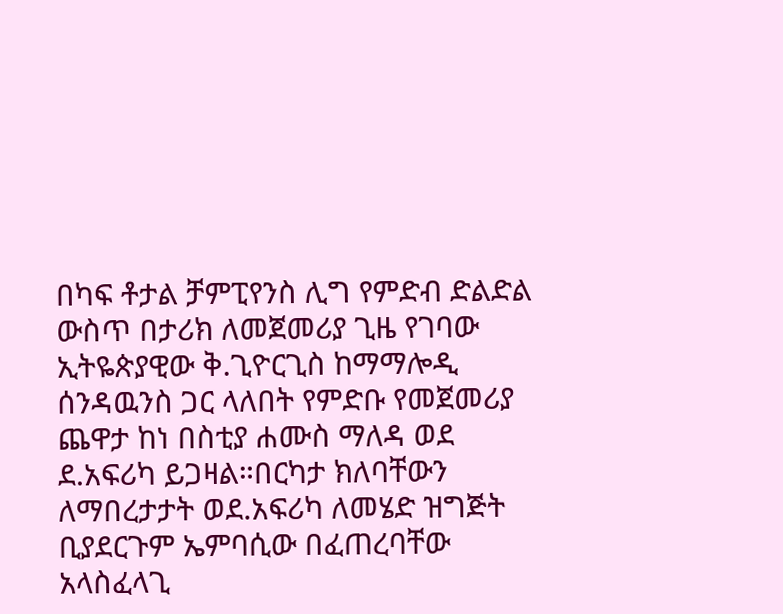በካፍ ቶታል ቻምፒየንስ ሊግ የምድብ ድልድል ውስጥ በታሪክ ለመጀመሪያ ጊዜ የገባው ኢትዬጵያዊው ቅ.ጊዮርጊስ ከማማሎዲ ሰንዳዉንስ ጋር ላለበት የምድቡ የመጀመሪያ ጨዋታ ከነ በስቲያ ሐሙስ ማለዳ ወደ ደ.አፍሪካ ይጋዛል።በርካታ ክለባቸውን ለማበረታታት ወደ.አፍሪካ ለመሄድ ዝግጅት ቢያደርጉም ኤምባሲው በፈጠረባቸው አላስፈላጊ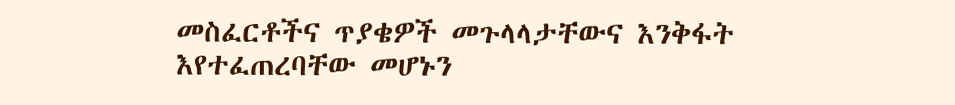መስፈርቶችና ጥያቄዎች መጉላላታቸውና እንቅፋት እየተፈጠረባቸው መሆኑን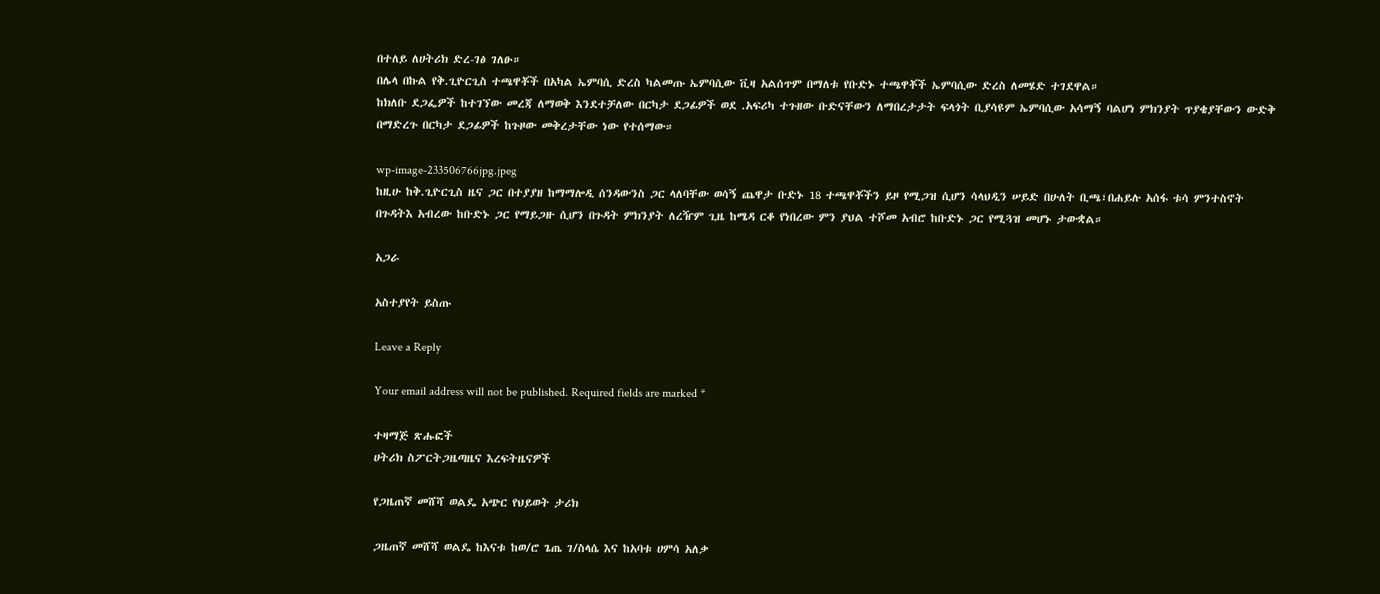በተለይ ለሀትሪክ ድረ-ገፅ ገለፁ።
በሌላ በኩል የቅ.ጊዮርጊስ ተጫዋቾች በአካል ኤምባሲ ድረስ ካልመጡ ኤምባሲው ቪዛ አልሰጥም በማለቱ የቡድኑ ተጫዋቾች ኤምባሲው ድረስ ለመሄድ ተገደዋል።
ከክለቡ ደጋፌዎች ከተገኘው መረጃ ለማወቅ እንደተቻለው በርካታ ደጋፊዎች ወደ .አፍሪካ ተጉዘው ቡድናቸውን ለማበረታታት ፍላጎት ቢያሳዩም ኤምባሲው አሳማኝ ባልሆነ ምክንያት ጥያቄያቸውን ውድቅ በማድረጉ በርካታ ደጋፊዎች ከጉዞው መቅረታቸው ነው የተሰማው።

wp-image-233506766jpg.jpeg
ከዚሁ ከቅ.ጊዮርጊስ ዜና ጋር በተያያዘ ከማማሎዲ ሰንዳውንስ ጋር ላለባቸው ወሳኝ ጨዋታ ቡድኑ 18 ተጫዋቾችን ይዞ የሚጋዝ ሲሆን ሳላህዲን ሠይድ በሁለት ቢጫ፣በሐይሉ አሰፋ ቱሳ ምንተስኖት በጉዳትእ አብረው ከቡድኑ ጋር የማይጋዙ ሲሆን በጉዳት ምክንያት ለረዥም ጊዜ ከሜዳ ርቆ የነበረው ምን ያህል ተሾመ አብሮ ከቡድኑ ጋር የሚጓዝ መሆኑ ታውቋል።

አጋራ

አስተያየት ይስጡ

Leave a Reply

Your email address will not be published. Required fields are marked *

ተዛማጅ ጽሑፎች
ሀትሪክ ስፖርትጋዜጣዜና እረፍትዜናዎች

የጋዜጠኛ መሸሻ ወልዴ አጭር የህይወት ታሪክ

ጋዜጠኛ መሸሻ ወልዴ ከእናቱ ከወ/ሮ ጌጤ ገ/ስላሴ እና ከአባቱ ሀምሳ አለቃ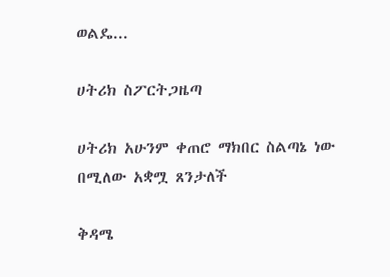ወልዴ...

ሀትሪክ ስፖርትጋዜጣ

ሀትሪክ አሁንም ቀጠሮ ማክበር ስልጣኔ ነው በሚለው አቋሟ ጸንታለች

ቅዳሜ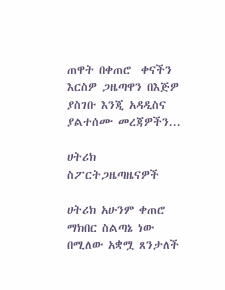ጠዋት በቀጠሮ  ቀናችን  እርስዎ ጋዜጣዋን በእጅዎ ያስገቡ እንጂ አዳዲስና ያልተሰሙ መረጃዎችን...

ሀትሪክ ስፖርትጋዜጣዜናዎች

ሀትሪክ አሁንም ቀጠሮ ማክበር ስልጣኔ ነው በሚለው አቋሟ ጸንታለች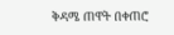ቅዳሜ ጠዋት በቀጠሮ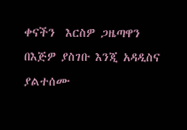ቀናችን  እርስዎ ጋዜጣዋን በእጅዎ ያስገቡ እንጂ አዳዲስና ያልተሰሙ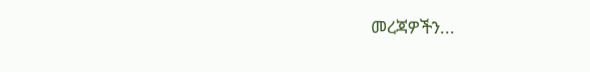መረጃዎችን...